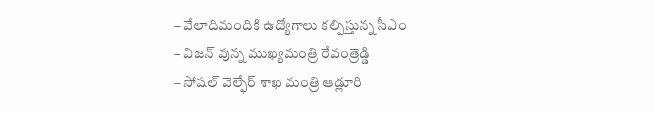– వేలాదిమందికి ఉద్యోగాలు కల్పిస్తున్న సీఎం
– విజన్ వున్న ముఖ్యమంత్రి రేవంత్రెడ్డి
– సోషల్ వెల్ఫేర్ శాఖ మంత్రి ఆడ్లూరి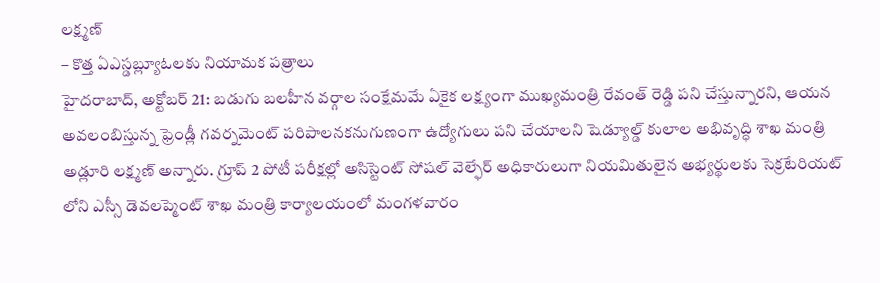లక్ష్మణ్
– కొత్త ఏఎస్డబ్ల్యూఓలకు నియామక పత్రాలు
హైదరాబాద్, అక్టోబర్ 21: బడుగు బలహీన వర్గాల సంక్షేమమే ఏకైక లక్ష్యంగా ముఖ్యమంత్రి రేవంత్ రెడ్డి పని చేస్తున్నారని, ఆయన అవలంబిస్తున్న ఫ్రెండ్లీ గవర్నమెంట్ పరిపాలనకనుగుణంగా ఉద్యోగులు పని చేయాలని షెడ్యూల్డ్ కులాల అభివృద్ధి శాఖ మంత్రి అడ్లూరి లక్ష్మణ్ అన్నారు. గ్రూప్ 2 పోటీ పరీక్షల్లో అసిస్టెంట్ సోషల్ వెల్ఫేర్ అధికారులుగా నియమితులైన అభ్యర్థులకు సెక్రటేరియట్ లోని ఎస్సీ డెవలప్మెంట్ శాఖ మంత్రి కార్యాలయంలో మంగళవారం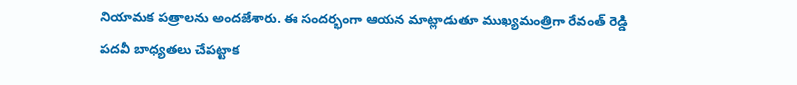నియామక పత్రాలను అందజేశారు. ఈ సందర్భంగా ఆయన మాట్లాడుతూ ముఖ్యమంత్రిగా రేవంత్ రెడ్డి పదవీ బాధ్యతలు చేపట్టాక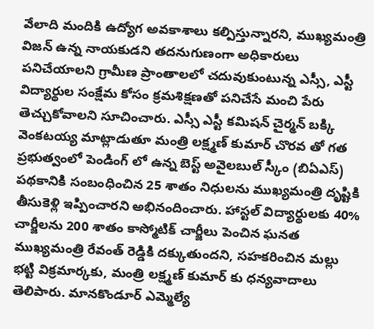వేలాది మందికి ఉద్యోగ అవకాశాలు కల్పిస్తున్నారని, ముఖ్యమంత్రి విజన్ ఉన్న నాయకుడని తదనుగుణంగా అధికారులు పనిచేయాలని గ్రామీణ ప్రాంతాలలో చదువుకుంటున్న ఎస్సీ, ఎస్టీ విద్యార్థుల సంక్షేమ కోసం క్రమశిక్షణతో పనిచేసే మంచి పేరు తెచ్చుకోవాలని సూచించారు. ఎస్సీ ఎస్టీ కమిషన్ చైర్మన్ బక్కి వెంకటయ్య మాట్లాడుతూ మంత్రి లక్ష్మణ్ కుమార్ చొరవ తో గత ప్రభుత్వంలో పెండింగ్ లో ఉన్న బెస్ట్ అవైలబుల్ స్కీం (బిఏఎస్) పథకానికి సంబంధించిన 25 శాతం నిధులను ముఖ్యమంత్రి దృష్టికి తీసుకెళ్లి ఇప్పించారని అభినందించారు. హాస్టల్ విద్యార్థులకు 40% చార్జీలను 200 శాతం కాస్మోటిక్ చార్జీలు పెంచిన ఘనత ముఖ్యమంత్రి రేవంత్ రెడ్డికి దక్కుతుందని, సహకరించిన మల్లు భట్టి విక్రమార్కకు, మంత్రి లక్ష్మణ్ కుమార్ కు ధన్యవాదాలు తెలిపారు. మానకొండూర్ ఎమ్మెల్యే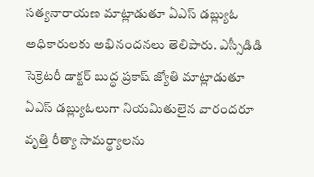సత్యనారాయణ మాట్లాడుతూ ఏఎస్ డబ్ల్యుఓ అధికారులకు అభినందనలు తెలిపారు. ఎస్సీడిడి సెక్రెటరీ డాక్టర్ బుద్ధ ప్రకాష్ జ్యోతి మాట్లాడుతూ ఏఎస్ డబ్ల్యుఓలుగా నియమితులైన వారందరూ వృత్తి రీత్యా సామర్థ్యాలను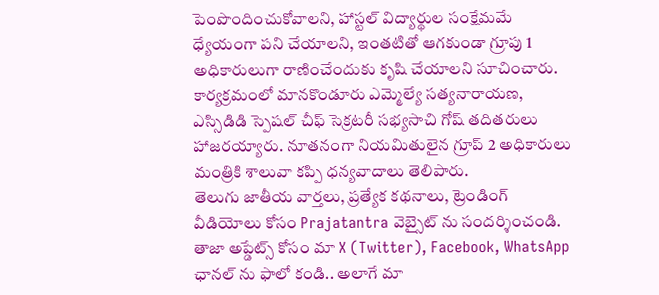పెంపొందించుకోవాలని, హాస్టల్ విద్యార్థుల సంక్షేమమే ధ్యేయంగా పని చేయాలని, ఇంతటితో ఆగకుండా గ్రూపు 1 అధికారులుగా రాణించేందుకు కృషి చేయాలని సూచించారు. కార్యక్రమంలో మానకొండూరు ఎమ్మెల్యే సత్యనారాయణ, ఎస్సిడిడి స్పెషల్ చీఫ్ సెక్రటరీ సభ్యసాచి గోష్ తదితరులు హాజరయ్యారు. నూతనంగా నియమితులైన గ్రూప్ 2 అధికారులు మంత్రికి శాలువా కప్పి ధన్యవాదాలు తెలిపారు.
తెలుగు జాతీయ వార్తలు, ప్రత్యేక కథనాలు, ట్రెండింగ్ వీడియోలు కోసం Prajatantra వెబ్సైట్ ను సందర్శించండి. తాజా అప్డేట్స్ కోసం మా X (Twitter), Facebook, WhatsApp ఛానల్ ను ఫాలో కండి.. అలాగే మా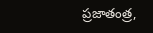ప్రజాతంత్ర,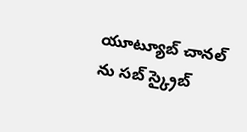యూట్యూబ్ చానల్ ను సబ్ స్క్రైబ్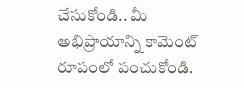చేసుకోండి.. మీ అభిప్రాయాన్ని కామెంట్ రూపంలో పంచుకోండి.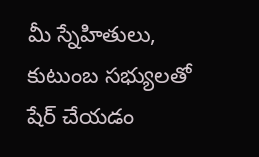మీ స్నేహితులు, కుటుంబ సభ్యులతో షేర్ చేయడం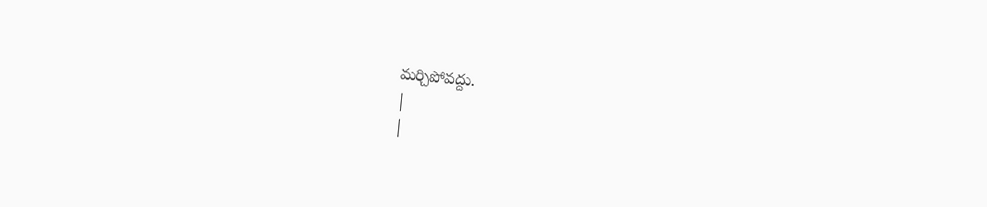మర్చిపోవద్దు.
|
|